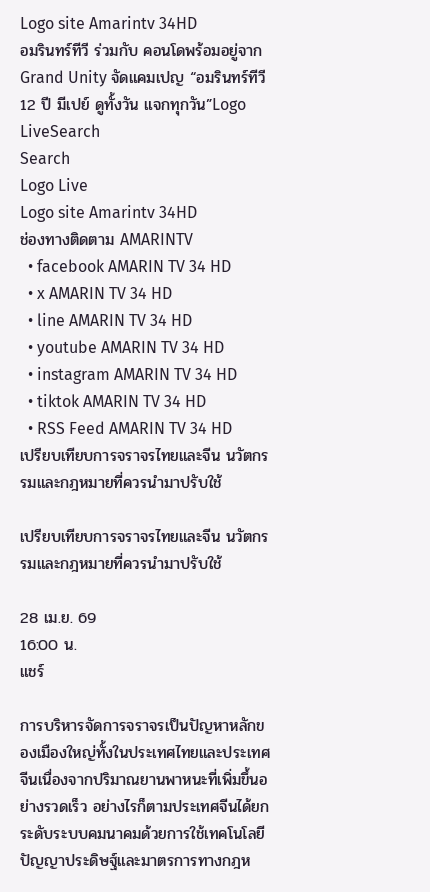Logo site Amarintv 34HD
อมรินทร์ทีวี ร่วมกับ คอนโดพร้อมอยู่จาก Grand Unity จัดแคมเปญ “อมรินทร์ทีวี 12 ปี มีเปย์ ดูทั้งวัน แจกทุกวัน”Logo LiveSearch
Search
Logo Live
Logo site Amarintv 34HD
ช่องทางติดตาม AMARINTV
  • facebook AMARIN TV 34 HD
  • x AMARIN TV 34 HD
  • line AMARIN TV 34 HD
  • youtube AMARIN TV 34 HD
  • instagram AMARIN TV 34 HD
  • tiktok AMARIN TV 34 HD
  • RSS Feed AMARIN TV 34 HD
เปรียบเทียบการจราจรไทยและจีน นวัตกรรมและกฎหมายที่ควรนำมาปรับใช้

เปรียบเทียบการจราจรไทยและจีน นวัตกรรมและกฎหมายที่ควรนำมาปรับใช้

28 เม.ย. 69
16:00 น.
แชร์

การบริหารจัดการจราจรเป็นปัญหาหลักของเมืองใหญ่ทั้งในประเทศไทยและประเทศจีนเนื่องจากปริมาณยานพาหนะที่เพิ่มขึ้นอย่างรวดเร็ว อย่างไรก็ตามประเทศจีนได้ยกระดับระบบคมนาคมด้วยการใช้เทคโนโลยีปัญญาประดิษฐ์และมาตรการทางกฎห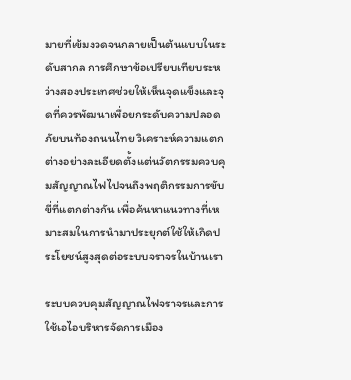มายที่เข้มงวดจนกลายเป็นต้นแบบในระดับสากล การศึกษาข้อเปรียบเทียบระหว่างสองประเทศช่วยให้เห็นจุดแข็งและจุดที่ควรพัฒนาเพื่อยกระดับความปลอดภัยบนท้องถนนไทย วิเคราะห์ความแตกต่างอย่างละเอียดตั้งแต่นวัตกรรมควบคุมสัญญาณไฟไปจนถึงพฤติกรรมการขับขี่ที่แตกต่างกัน เพื่อค้นหาแนวทางที่เหมาะสมในการนำมาประยุกต์ใช้ให้เกิดประโยชน์สูงสุดต่อระบบจราจรในบ้านเรา

ระบบควบคุมสัญญาณไฟจราจรและการใช้เอไอบริหารจัดการเมือง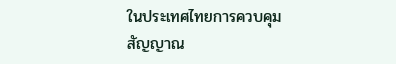ในประเทศไทยการควบคุมสัญญาณ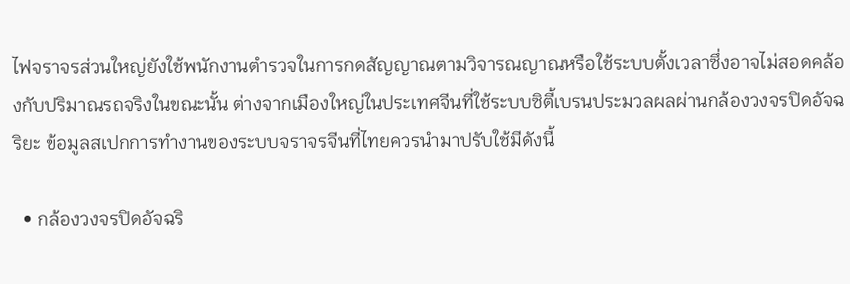ไฟจราจรส่วนใหญ่ยังใช้พนักงานตำรวจในการกดสัญญาณตามวิจารณญาณหรือใช้ระบบตั้งเวลาซึ่งอาจไม่สอดคล้องกับปริมาณรถจริงในขณะนั้น ต่างจากเมืองใหญ่ในประเทศจีนที่ใช้ระบบซิตี้เบรนประมวลผลผ่านกล้องวงจรปิดอัจฉริยะ ข้อมูลสเปกการทำงานของระบบจราจรจีนที่ไทยควรนำมาปรับใช้มีดังนี้

  • กล้องวงจรปิดอัจฉริ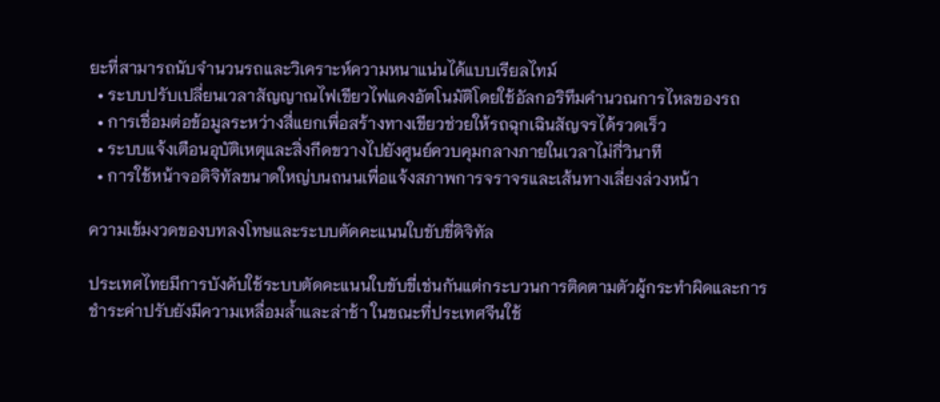ยะที่สามารถนับจำนวนรถและวิเคราะห์ความหนาแน่นได้แบบเรียลไทม์
  • ระบบปรับเปลี่ยนเวลาสัญญาณไฟเขียวไฟแดงอัตโนมัติโดยใช้อัลกอริทึมคำนวณการไหลของรถ
  • การเชื่อมต่อข้อมูลระหว่างสี่แยกเพื่อสร้างทางเขียวช่วยให้รถฉุกเฉินสัญจรได้รวดเร็ว
  • ระบบแจ้งเตือนอุบัติเหตุและสิ่งกีดขวางไปยังศูนย์ควบคุมกลางภายในเวลาไม่กี่วินาที
  • การใช้หน้าจอดิจิทัลขนาดใหญ่บนถนนเพื่อแจ้งสภาพการจราจรและเส้นทางเลี่ยงล่วงหน้า

ความเข้มงวดของบทลงโทษและระบบตัดคะแนนใบขับขี่ดิจิทัล

ประเทศไทยมีการบังคับใช้ระบบตัดคะแนนใบขับขี่เช่นกันแต่กระบวนการติดตามตัวผู้กระทำผิดและการชำระค่าปรับยังมีความเหลื่อมล้ำและล่าช้า ในขณะที่ประเทศจีนใช้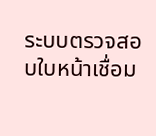ระบบตรวจสอบใบหน้าเชื่อม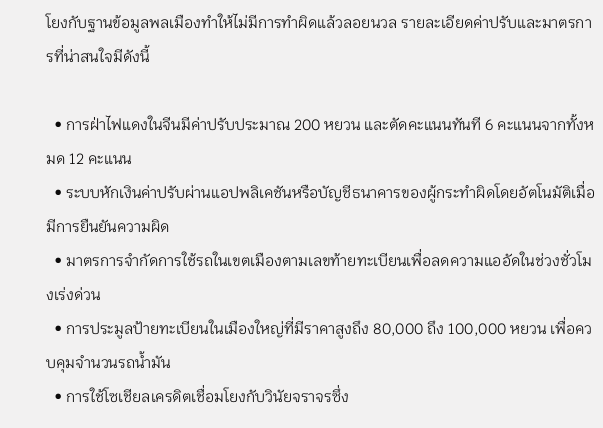โยงกับฐานข้อมูลพลเมืองทำให้ไม่มีการทำผิดแล้วลอยนวล รายละเอียดค่าปรับและมาตรการที่น่าสนใจมีดังนี้

  • การฝ่าไฟแดงในจีนมีค่าปรับประมาณ 200 หยวน และตัดคะแนนทันที 6 คะแนนจากทั้งหมด 12 คะแนน
  • ระบบหักเงินค่าปรับผ่านแอปพลิเคชันหรือบัญชีธนาคารของผู้กระทำผิดโดยอัตโนมัติเมื่อมีการยืนยันความผิด
  • มาตรการจำกัดการใช้รถในเขตเมืองตามเลขท้ายทะเบียนเพื่อลดความแออัดในช่วงชั่วโมงเร่งด่วน
  • การประมูลป้ายทะเบียนในเมืองใหญ่ที่มีราคาสูงถึง 80,000 ถึง 100,000 หยวน เพื่อควบคุมจำนวนรถน้ำมัน
  • การใช้โซเชียลเครดิตเชื่อมโยงกับวินัยจราจรซึ่ง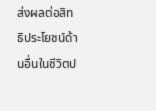ส่งผลต่อสิทธิประโยชน์ด้านอื่นในชีวิตป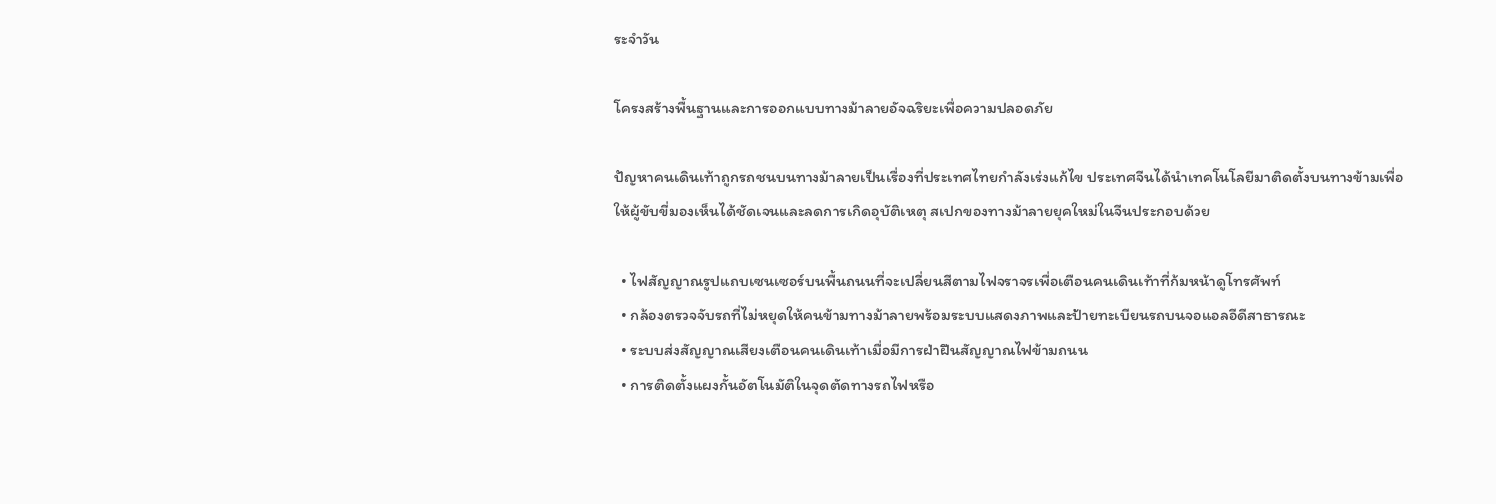ระจำวัน

โครงสร้างพื้นฐานและการออกแบบทางม้าลายอัจฉริยะเพื่อความปลอดภัย

ปัญหาคนเดินเท้าถูกรถชนบนทางม้าลายเป็นเรื่องที่ประเทศไทยกำลังเร่งแก้ไข ประเทศจีนได้นำเทคโนโลยีมาติดตั้งบนทางข้ามเพื่อให้ผู้ขับขี่มองเห็นได้ชัดเจนและลดการเกิดอุบัติเหตุ สเปกของทางม้าลายยุคใหม่ในจีนประกอบด้วย

  • ไฟสัญญาณรูปแถบเซนเซอร์บนพื้นถนนที่จะเปลี่ยนสีตามไฟจราจรเพื่อเตือนคนเดินเท้าที่ก้มหน้าดูโทรศัพท์
  • กล้องตรวจจับรถที่ไม่หยุดให้คนข้ามทางม้าลายพร้อมระบบแสดงภาพและป้ายทะเบียนรถบนจอแอลอีดีสาธารณะ
  • ระบบส่งสัญญาณเสียงเตือนคนเดินเท้าเมื่อมีการฝ่าฝืนสัญญาณไฟข้ามถนน
  • การติดตั้งแผงกั้นอัตโนมัติในจุดตัดทางรถไฟหรือ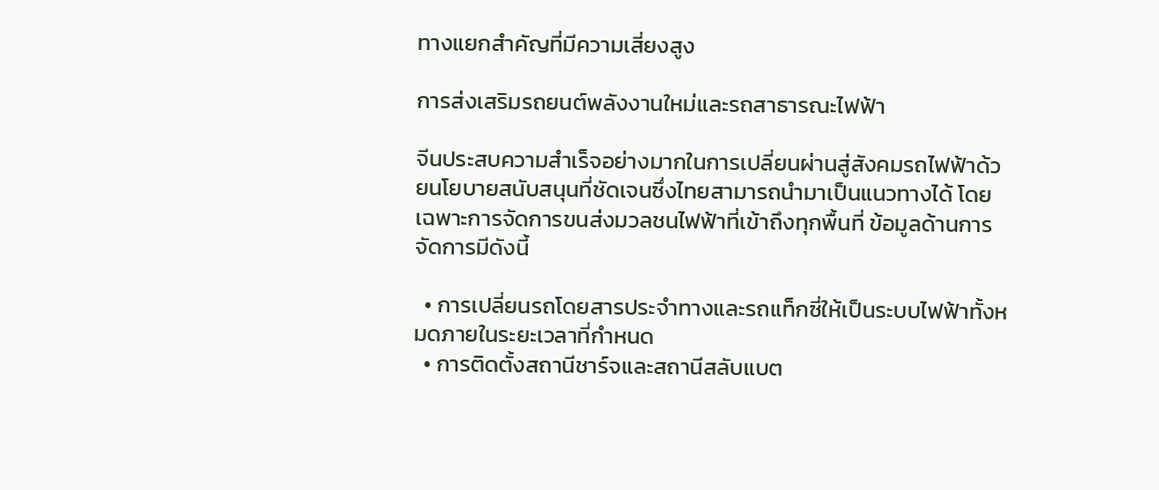ทางแยกสำคัญที่มีความเสี่ยงสูง

การส่งเสริมรถยนต์พลังงานใหม่และรถสาธารณะไฟฟ้า

จีนประสบความสำเร็จอย่างมากในการเปลี่ยนผ่านสู่สังคมรถไฟฟ้าด้วยนโยบายสนับสนุนที่ชัดเจนซึ่งไทยสามารถนำมาเป็นแนวทางได้ โดยเฉพาะการจัดการขนส่งมวลชนไฟฟ้าที่เข้าถึงทุกพื้นที่ ข้อมูลด้านการจัดการมีดังนี้

  • การเปลี่ยนรถโดยสารประจำทางและรถแท็กซี่ให้เป็นระบบไฟฟ้าทั้งหมดภายในระยะเวลาที่กำหนด
  • การติดตั้งสถานีชาร์จและสถานีสลับแบต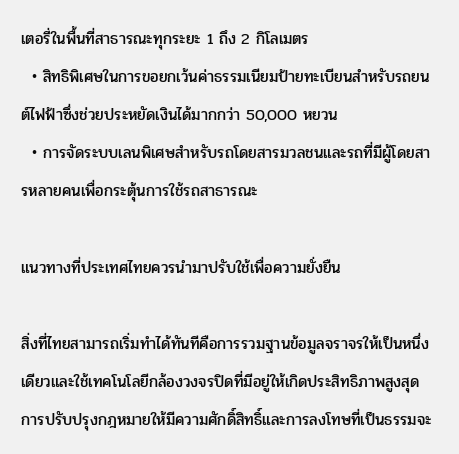เตอรี่ในพื้นที่สาธารณะทุกระยะ 1 ถึง 2 กิโลเมตร
  • สิทธิพิเศษในการขอยกเว้นค่าธรรมเนียมป้ายทะเบียนสำหรับรถยนต์ไฟฟ้าซึ่งช่วยประหยัดเงินได้มากกว่า 50,000 หยวน
  • การจัดระบบเลนพิเศษสำหรับรถโดยสารมวลชนและรถที่มีผู้โดยสารหลายคนเพื่อกระตุ้นการใช้รถสาธารณะ

แนวทางที่ประเทศไทยควรนำมาปรับใช้เพื่อความยั่งยืน

สิ่งที่ไทยสามารถเริ่มทำได้ทันทีคือการรวมฐานข้อมูลจราจรให้เป็นหนึ่งเดียวและใช้เทคโนโลยีกล้องวงจรปิดที่มีอยู่ให้เกิดประสิทธิภาพสูงสุด การปรับปรุงกฎหมายให้มีความศักดิ์สิทธิ์และการลงโทษที่เป็นธรรมจะ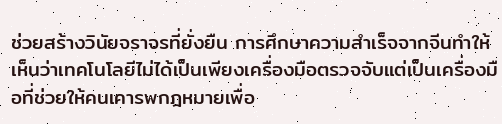ช่วยสร้างวินัยจราจรที่ยั่งยืน การศึกษาความสำเร็จจากจีนทำให้เห็นว่าเทคโนโลยีไม่ได้เป็นเพียงเครื่องมือตรวจจับแต่เป็นเครื่องมือที่ช่วยให้คนเคารพกฎหมายเพื่อ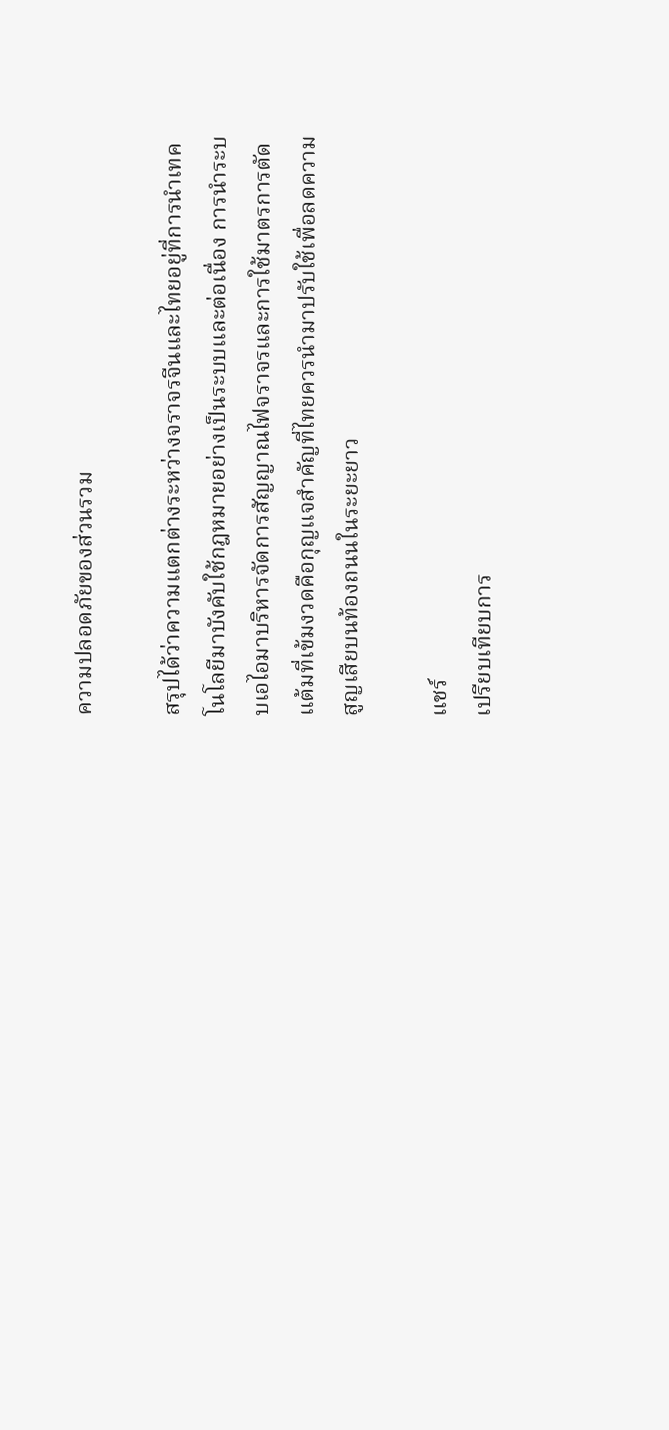ความปลอดภัยของส่วนรวม

สรุปได้ว่าความแตกต่างระหว่างจราจรจีนและไทยอยู่ที่การนำเทคโนโลยีมาบังคับใช้กฎหมายอย่างเป็นระบบและต่อเนื่อง การนำระบบเอไอมาบริหารจัดการสัญญาณไฟจราจรและการใช้มาตรการตัดแต้มที่เข้มงวดคือกุญแจสำคัญที่ไทยควรนำมาปรับใช้เพื่อลดความสูญเสียบนท้องถนนในระยะยาว

แชร์
เปรียบเทียบการ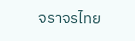จราจรไทย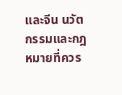และจีน นวัตกรรมและกฎหมายที่ควร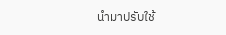นำมาปรับใช้